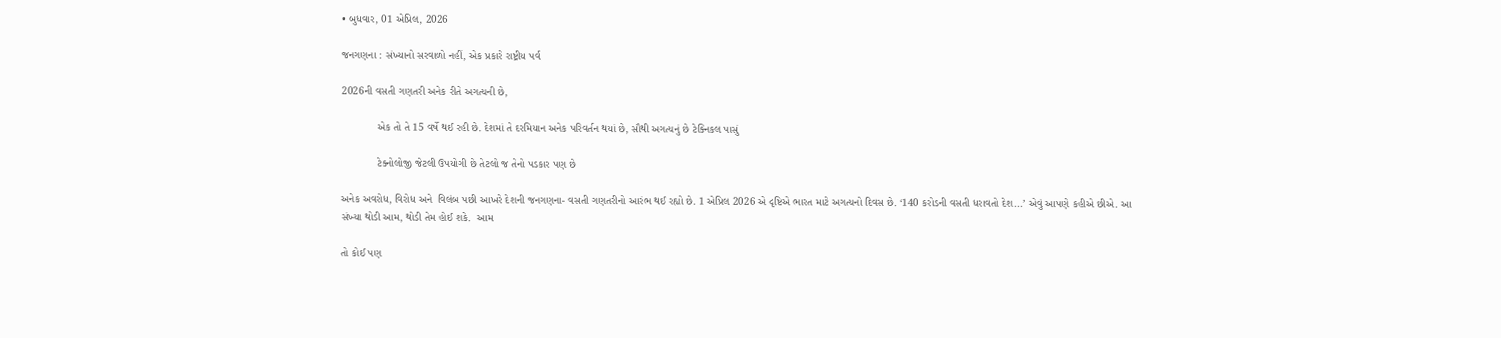• બુધવાર, 01 એપ્રિલ, 2026

જનગણના : સંખ્યાનો સરવાળો નહીં, એક પ્રકારે રાષ્ટ્રીય પર્વ

2026ની વસતી ગણતરી અનેક રીતે અગત્યની છે,

            એક તો તે 15 વર્ષે થઈ રહી છે. દેશમાં તે દરમિયાન અનેક પરિવર્તન થયાં છે, સૌથી અગત્યનું છે ટેક્નિકલ પાસું

            ટેક્નોલોજી જેટલી ઉપયોગી છે તેટલો જ તેનો પડકાર પણ છે

અનેક અવરોધ, વિરોધ અને  વિલંબ પછી આખરે દેશની જનગણના- વસતી ગણતરીનો આરંભ થઈ રહ્યો છે. 1 એપ્રિલ 2026 એ દૃષ્ટિએ ભારત માટે અગત્યનો દિવસ છે. ‘140 કરોડની વસતી ધરાવતો દેશ...’ એવું આપણે કહીએ છીએ. આ સંખ્યા થોડી આમ, થોડી તેમ હોઈ શકે.  આમ

તો કોઈ પણ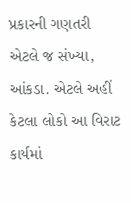પ્રકારની ગણતરી એટલે જ સંખ્યા, આંકડા. એટલે અહીં કેટલા લોકો આ વિરાટ કાર્યમાં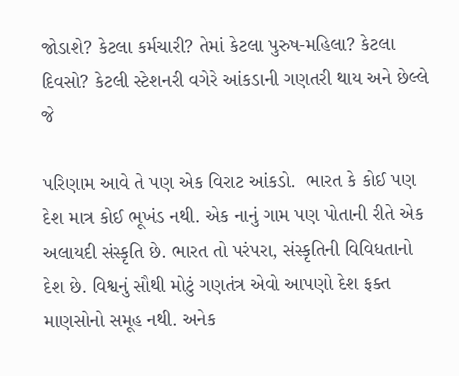જોડાશે? કેટલા કર્મચારી? તેમાં કેટલા પુરુષ-મહિલા? કેટલા દિવસો? કેટલી સ્ટેશનરી વગેરે આંકડાની ગણતરી થાય અને છેલ્લે જે

પરિણામ આવે તે પણ એક વિરાટ આંકડો.  ભારત કે કોઈ પણ દેશ માત્ર કોઈ ભૂખંડ નથી. એક નાનું ગામ પણ પોતાની રીતે એક અલાયદી સંસ્કૃતિ છે. ભારત તો પરંપરા, સંસ્કૃતિની વિવિધતાનો દેશ છે. વિશ્વનું સૌથી મોટું ગણતંત્ર એવો આપણો દેશ ફક્ત માણસોનો સમૂહ નથી. અનેક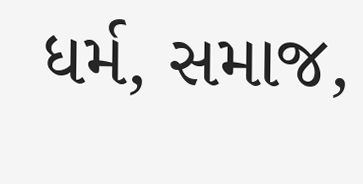ધર્મ, સમાજ,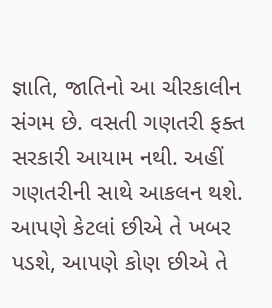જ્ઞાતિ, જાતિનો આ ચીરકાલીન સંગમ છે. વસતી ગણતરી ફક્ત સરકારી આયામ નથી. અહીં ગણતરીની સાથે આકલન થશે. આપણે કેટલાં છીએ તે ખબર પડશે, આપણે કોણ છીએ તે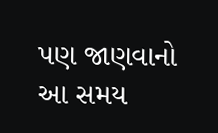પણ જાણવાનો આ સમય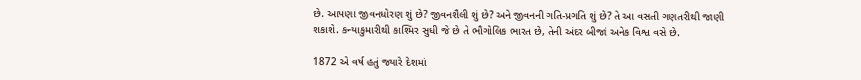છે. આપણા જીવનધોરણ શું છે? જીવનશૈલી શું છે? અને જીવનની ગતિ-પ્રગતિ શું છે? તે આ વસતી ગણતરીથી જાણી શકાશે. કન્યાકુમારીથી કાશ્મિર સુધી જે છે તે ભૌગોલિક ભારત છે, તેની અંદર બીજાં અનેક વિશ્વ વસે છે.

1872 એ વર્ષ હતું જ્યારે દેશમાં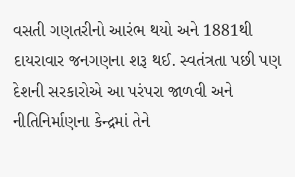વસતી ગણતરીનો આરંભ થયો અને 1881થી દાયરાવાર જનગણના શરૂ થઈ. સ્વતંત્રતા પછી પણ દેશની સરકારોએ આ પરંપરા જાળવી અને નીતિનિર્માણના કેન્દ્રમાં તેને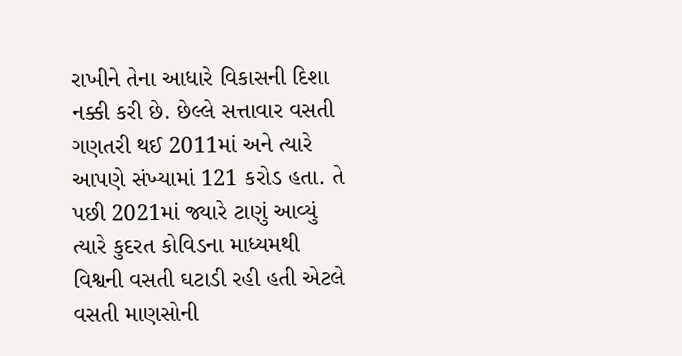રાખીને તેના આધારે વિકાસની દિશા નક્કી કરી છે. છેલ્લે સત્તાવાર વસતી ગણતરી થઈ 2011માં અને ત્યારે આપણે સંખ્યામાં 121 કરોડ હતા. તે પછી 2021માં જ્યારે ટાણું આવ્યું ત્યારે કુદરત કોવિડના માધ્યમથી વિશ્વની વસતી ઘટાડી રહી હતી એટલે વસતી માણસોની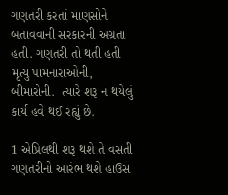ગણતરી કરતાં માણસોને બતાવવાની સરકારની અગ્રતા હતી. ગણતરી તો થતી હતી મૃત્યુ પામનારાઓની, બીમારોની.  ત્યારે શરૂ ન થયેલું કાર્ય હવે થઈ રહ્યું છે.

1 એપ્રિલથી શરૂ થશે તે વસતી ગણતરીનો આરંભ થશે હાઉસ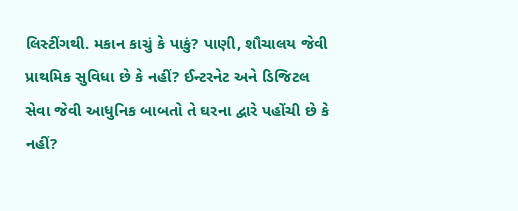લિસ્ટીંગથી. મકાન કાચું કે પાકું? પાણી, શૌચાલય જેવી પ્રાથમિક સુવિધા છે કે નહીં? ઈન્ટરનેટ અને ડિજિટલ સેવા જેવી આધુનિક બાબતો તે ઘરના દ્વારે પહોંચી છે કે નહીં?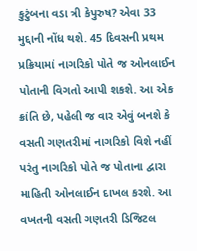કુટુંબના વડા ત્રી કેપુરુષ? એવા 33 મુદ્દાની નોંધ થશે. 45 દિવસની પ્રથમ પ્રક્રિયામાં નાગરિકો પોતે જ ઓનલાઈન પોતાની વિગતો આપી શકશે. આ એક ક્રાંતિ છે, પહેલી જ વાર એવું બનશે કે વસતી ગણતરીમાં નાગરિકો વિશે નહીં પરંતુ નાગરિકો પોતે જ પોતાના દ્વારા માહિતી ઓનલાઈન દાખલ કરશે. આ વખતની વસતી ગણતરી ડિજિટલ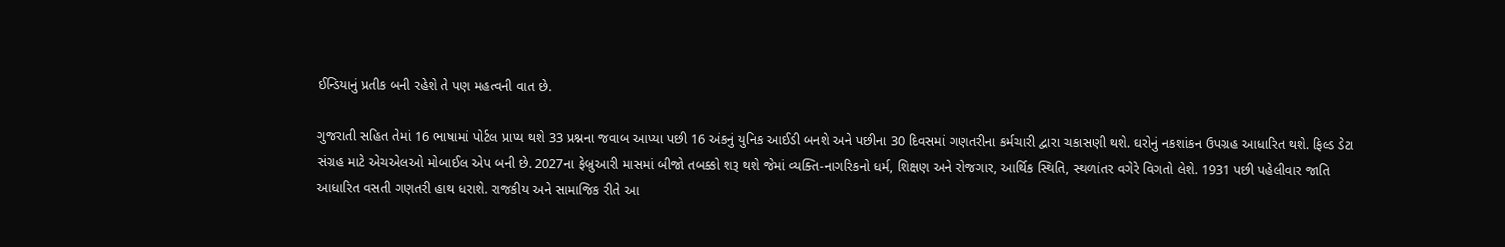ઈન્ડિયાનું પ્રતીક બની રહેશે તે પણ મહત્વની વાત છે.

ગુજરાતી સહિત તેમાં 16 ભાષામાં પોર્ટલ પ્રાપ્ય થશે 33 પ્રશ્નના જવાબ આપ્યા પછી 16 અંકનું યુનિક આઈડી બનશે અને પછીના 30 દિવસમાં ગણતરીના કર્મચારી દ્વારા ચકાસણી થશે. ઘરોનું નકશાંકન ઉપગ્રહ આધારિત થશે. ફિલ્ડ ડેટા સંગ્રહ માટે એચએલઓ મોબાઈલ એપ બની છે. 2027ના ફેબ્રુઆરી માસમાં બીજો તબક્કો શરૂ થશે જેમાં વ્યક્તિ-નાગરિકનો ધર્મ, શિક્ષણ અને રોજગાર, આર્થિક સ્થિતિ, સ્થળાંતર વગેરે વિગતો લેશે. 1931 પછી પહેલીવાર જાતિ આધારિત વસતી ગણતરી હાથ ધરાશે. રાજકીય અને સામાજિક રીતે આ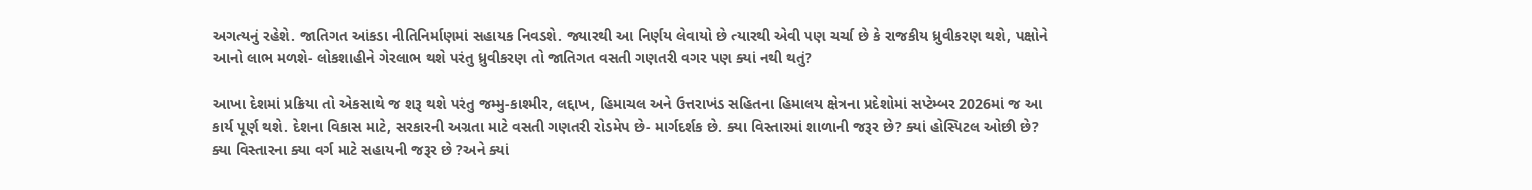અગત્યનું રહેશે. જાતિગત આંકડા નીતિનિર્માણમાં સહાયક નિવડશે. જ્યારથી આ નિર્ણય લેવાયો છે ત્યારથી એવી પણ ચર્ચા છે કે રાજકીય ધ્રુવીકરણ થશે, પક્ષોને આનો લાભ મળશે- લોકશાહીને ગેરલાભ થશે પરંતુ ધ્રુવીકરણ તો જાતિગત વસતી ગણતરી વગર પણ ક્યાં નથી થતું?

આખા દેશમાં પ્રક્રિયા તો એકસાથે જ શરૂ થશે પરંતુ જમ્મુ-કાશ્મીર, લદ્દાખ, હિમાચલ અને ઉત્તરાખંડ સહિતના હિમાલય ક્ષેત્રના પ્રદેશોમાં સપ્ટેમ્બર 2026માં જ આ કાર્ય પૂર્ણ થશે. દેશના વિકાસ માટે, સરકારની અગ્રતા માટે વસતી ગણતરી રોડમેપ છે- માર્ગદર્શક છે. ક્યા વિસ્તારમાં શાળાની જરૂર છે? ક્યાં હોસ્પિટલ ઓછી છે? ક્યા વિસ્તારના ક્યા વર્ગ માટે સહાયની જરૂર છે ?અને ક્યાં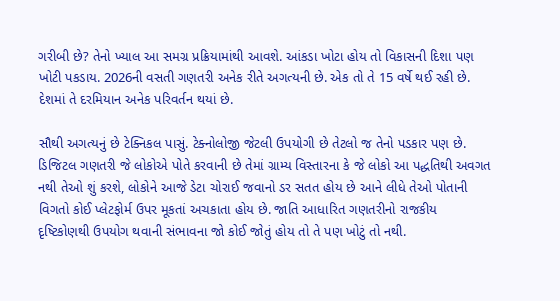ગરીબી છે? તેનો ખ્યાલ આ સમગ્ર પ્રક્રિયામાંથી આવશે. આંકડા ખોટા હોય તો વિકાસની દિશા પણ ખોટી પકડાય. 2026ની વસતી ગણતરી અનેક રીતે અગત્યની છે. એક તો તે 15 વર્ષે થઈ રહી છે. દેશમાં તે દરમિયાન અનેક પરિવર્તન થયાં છે.

સૌથી અગત્યનું છે ટેક્નિકલ પાસું. ટેક્નોલોજી જેટલી ઉપયોગી છે તેટલો જ તેનો પડકાર પણ છે. ડિજિટલ ગણતરી જે લોકોએ પોતે કરવાની છે તેમાં ગ્રામ્ય વિસ્તારના કે જે લોકો આ પદ્ધતિથી અવગત નથી તેઓ શું કરશે, લોકોને આજે ડેટા ચોરાઈ જવાનો ડર સતત હોય છે આને લીધે તેઓ પોતાની વિગતો કોઈ પ્લેટફોર્મ ઉપર મૂકતાં અચકાતા હોય છે. જાતિ આધારિત ગણતરીનો રાજકીય દૃષ્ટિકોણથી ઉપયોગ થવાની સંભાવના જો કોઈ જોતું હોય તો તે પણ ખોટું તો નથી.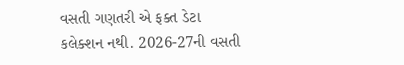વસતી ગણતરી એ ફક્ત ડેટા કલેક્શન નથી. 2026-27ની વસતી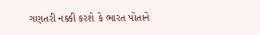ગણતરી નક્કી કરશે કે ભારત પોતાને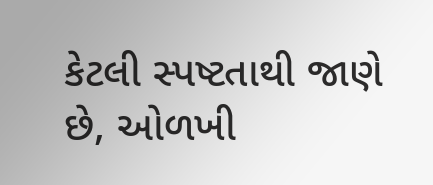કેટલી સ્પષ્ટતાથી જાણે છે, ઓળખી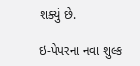શક્યું છે.

ઇ-પેપરના નવા શુલ્ક